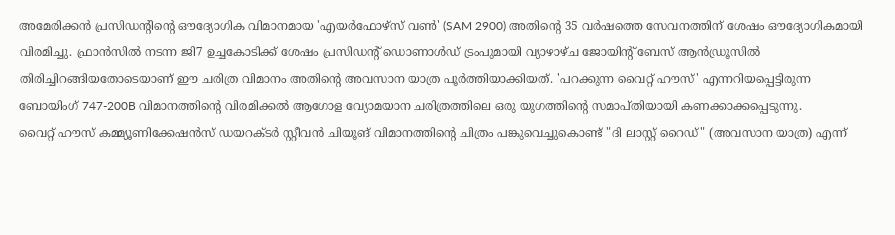അമേരിക്കൻ പ്രസിഡന്റിന്റെ ഔദ്യോഗിക വിമാനമായ 'എയർഫോഴ്സ് വൺ' (SAM 2900) അതിന്റെ 35 വർഷത്തെ സേവനത്തിന് ശേഷം ഔദ്യോഗികമായി വിരമിച്ചു. ഫ്രാൻസിൽ നടന്ന ജി7 ഉച്ചകോടിക്ക് ശേഷം പ്രസിഡന്റ് ഡൊണാൾഡ് ട്രംപുമായി വ്യാഴാഴ്ച ജോയിന്റ് ബേസ് ആൻഡ്രൂസിൽ തിരിച്ചിറങ്ങിയതോടെയാണ് ഈ ചരിത്ര വിമാനം അതിന്റെ അവസാന യാത്ര പൂർത്തിയാക്കിയത്. 'പറക്കുന്ന വൈറ്റ് ഹൗസ്' എന്നറിയപ്പെട്ടിരുന്ന ബോയിംഗ് 747-200B വിമാനത്തിന്റെ വിരമിക്കൽ ആഗോള വ്യോമയാന ചരിത്രത്തിലെ ഒരു യുഗത്തിന്റെ സമാപ്തിയായി കണക്കാക്കപ്പെടുന്നു.
വൈറ്റ് ഹൗസ് കമ്മ്യൂണിക്കേഷൻസ് ഡയറക്ടർ സ്റ്റീവൻ ചിയൂങ് വിമാനത്തിന്റെ ചിത്രം പങ്കുവെച്ചുകൊണ്ട് "ദി ലാസ്റ്റ് റൈഡ്" (അവസാന യാത്ര) എന്ന്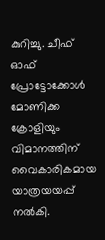കുറിച്ചു. ചീഫ് ഓഫ് പ്രോട്ടോക്കോൾ മോണിക്ക ക്രോളിയും വിമാനത്തിന് വൈകാരികമായ യാത്രയയപ്പ് നൽകി.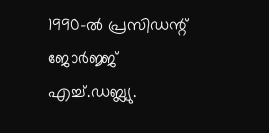1990-ൽ പ്രസിഡന്റ് ജോർജ്ജ് എച്ച്.ഡബ്ല്യു.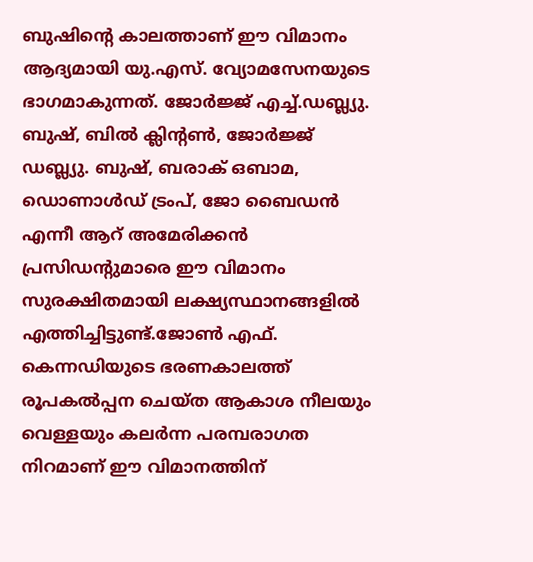ബുഷിന്റെ കാലത്താണ് ഈ വിമാനം ആദ്യമായി യു.എസ്. വ്യോമസേനയുടെ ഭാഗമാകുന്നത്. ജോർജ്ജ് എച്ച്.ഡബ്ല്യു. ബുഷ്, ബിൽ ക്ലിന്റൺ, ജോർജ്ജ് ഡബ്ല്യു. ബുഷ്, ബരാക് ഒബാമ, ഡൊണാൾഡ് ട്രംപ്, ജോ ബൈഡൻ എന്നീ ആറ് അമേരിക്കൻ പ്രസിഡന്റുമാരെ ഈ വിമാനം സുരക്ഷിതമായി ലക്ഷ്യസ്ഥാനങ്ങളിൽ എത്തിച്ചിട്ടുണ്ട്.ജോൺ എഫ്. കെന്നഡിയുടെ ഭരണകാലത്ത് രൂപകൽപ്പന ചെയ്ത ആകാശ നീലയും വെള്ളയും കലർന്ന പരമ്പരാഗത നിറമാണ് ഈ വിമാനത്തിന്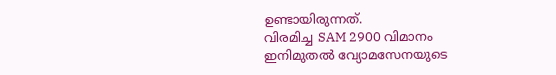ഉണ്ടായിരുന്നത്.
വിരമിച്ച SAM 2900 വിമാനം ഇനിമുതൽ വ്യോമസേനയുടെ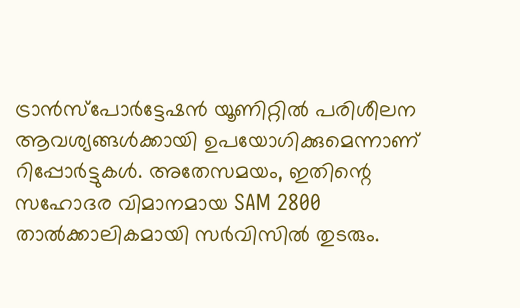ട്രാൻസ്പോർട്ടേഷൻ യൂണിറ്റിൽ പരിശീലന ആവശ്യങ്ങൾക്കായി ഉപയോഗിക്കുമെന്നാണ് റിപ്പോർട്ടുകൾ. അതേസമയം, ഇതിന്റെ സഹോദര വിമാനമായ SAM 2800 താൽക്കാലികമായി സർവിസിൽ തുടരും.